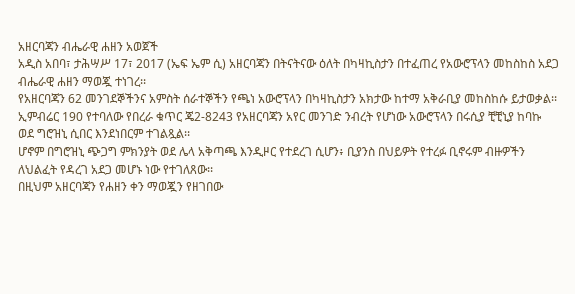አዘርባጃን ብሔራዊ ሐዘን አወጀች
አዲስ አበባ፣ ታሕሣሥ 17፣ 2017 (ኤፍ ኤም ሲ) አዘርባጃን በትናትናው ዕለት በካዛኪስታን በተፈጠረ የአውሮፕላን መከስከስ አደጋ ብሔራዊ ሐዘን ማወጇ ተነገረ፡፡
የአዘርባጃን 62 መንገደኞችንና አምስት ሰራተኞችን የጫነ አውሮፕላን በካዛኪስታን አክታው ከተማ አቅራቢያ መከስከሱ ይታወቃል፡፡
ኢምብሬር 190 የተባለው የበረራ ቁጥር ጄ2-8243 የአዘርባጃን አየር መንገድ ንብረት የሆነው አውሮፕላን በሩሲያ ቺቺኒያ ከባኩ ወደ ግሮዝኒ ሲበር እንደነበርም ተገልጿል፡፡
ሆኖም በግሮዝኒ ጭጋግ ምክንያት ወደ ሌላ አቅጣጫ እንዲዞር የተደረገ ሲሆን፥ ቢያንስ በህይዎት የተረፉ ቢኖሩም ብዙዎችን ለህልፈት የዳረገ አደጋ መሆኑ ነው የተገለጸው፡፡
በዚህም አዘርባጃን የሐዘን ቀን ማወጇን የዘገበው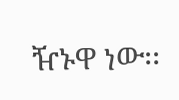ዥኑዋ ነው፡፡